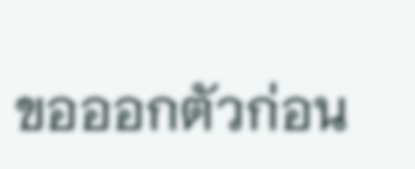ขอออกตัวก่อน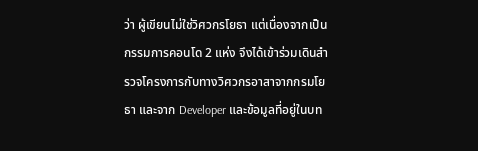ว่า ผู้เขียนไม่ใช่วิศวกรโยธา แต่เนื่องจากเป็นกรรมการคอนโด 2 แห่ง จึงได้เข้าร่วมเดินสำรวจโครงการกับทางวิศวกรอาสาจากกรมโยธา และจาก Developer และข้อมูลที่อยู่ในบท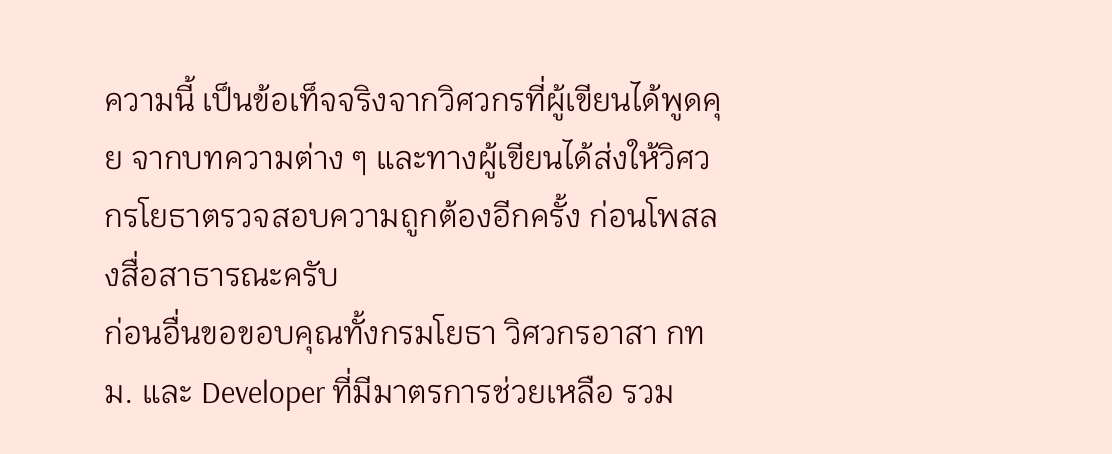ความนี้ เป็นข้อเท็จจริงจากวิศวกรที่ผู้เขียนได้พูดคุย จากบทความต่าง ๆ และทางผู้เขียนได้ส่งให้วิศวกรโยธาตรวจสอบความถูกต้องอีกครั้ง ก่อนโพสลงสื่อสาธารณะครับ
ก่อนอื่นขอขอบคุณทั้งกรมโยธา วิศวกรอาสา กทม. และ Developer ที่มีมาตรการช่วยเหลือ รวม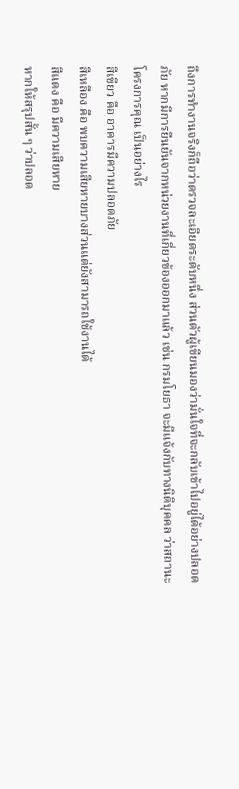ถึงการทำงานจริงก็ถือว่าตรวจละเอียดระดับหนึ่ง ส่วนตัวผู้เขียนมองว่ามั่นใจที่จะกลับเข้าไปอยู่ได้อย่างปลอดภัย หากมีการยืนยันจากหน่วยงานที่เกี่ยวข้องออกมาแล้ว เช่น กรมโยธา จะมีแจ้งกับทางนิติบุคคล ว่าสถานะโครงการคุณ เป็นอย่างไร
สีเขียว คือ อาคารมีความปลอดภัย
สีเหลือง คือ พบความเสียหายบางส่วนแต่ยังสามารถใช้งานได้
สีแดง คือ มีความเสียหาย
หากให้สรุปสั้น ๆ ว่าปลอด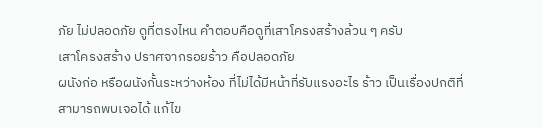ภัย ไม่ปลอดภัย ดูที่ตรงไหน คำตอบคือดูที่เสาโครงสร้างล้วน ๆ ครับ
เสาโครงสร้าง ปราศจากรอยร้าว คือปลอดภัย
ผนังก่อ หรือผนังกั้นระหว่างห้อง ที่ไม่ได้มีหน้าที่รับแรงอะไร ร้าว เป็นเรื่องปกติที่สามารถพบเจอได้ แก้ไข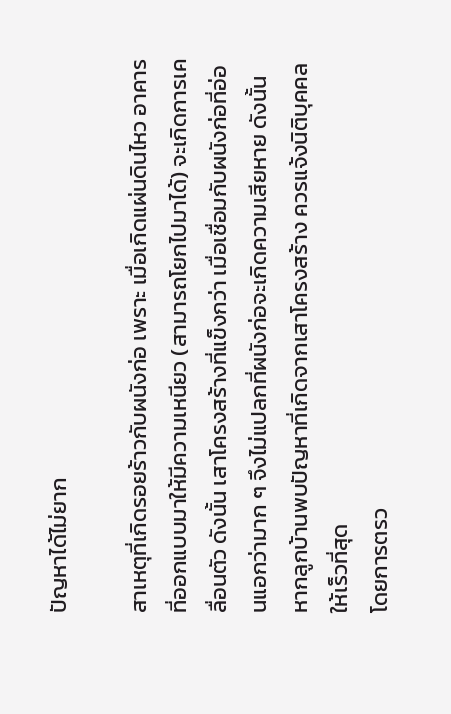ปัญหาได้ไม่ยาก

สาเหตุที่เกิดรอยร้าวกับผนังก่อ เพราะ เมื่อเกิดแผ่นดินไหว อาคารที่ออกแบบมาให้มีความเหนียว (สามารถโยกไปมาได้) จะเกิดการเคลื่อนตัว ดังนั้น เสาโครงสร้างที่แข็งกว่า เมื่อเชื่อมกับผนังก่อที่อ่อนแอกว่ามาก ๆ จึงไม่แปลกที่ผนังก่อจะเกิดความเสียหาย ดังนั้นหากลูกบ้านพบปัญหาที่เกิดจากเสาโครงสร้าง ควรแจ้งนิติบุคคลให้เร็วที่สุด
โดยการตรว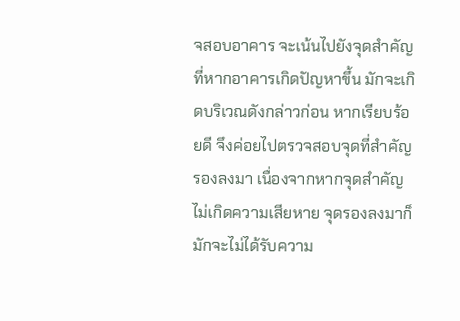จสอบอาคาร จะเน้นไปยังจุดสำคัญที่หากอาคารเกิดปัญหาขึ้น มักจะเกิดบริเวณดังกล่าวก่อน หากเรียบร้อยดี จึงค่อยไปตรวจสอบจุดที่สำคัญรองลงมา เนื่องจากหากจุดสำคัญไม่เกิดความเสียหาย จุดรองลงมาก็มักจะไม่ได้รับความ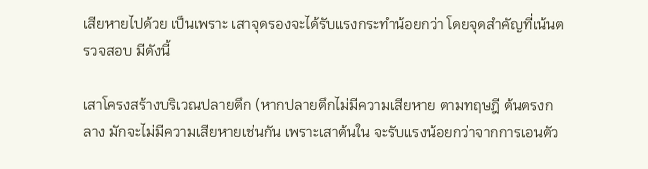เสียหายไปด้วย เป็นเพราะ เสาจุดรองจะได้รับแรงกระทำน้อยกว่า โดยจุดสำคัญที่เน้นตรวจสอบ มีดังนี้

เสาโครงสร้างบริเวณปลายตึก (หากปลายตึกไม่มีความเสียหาย ตามทฤษฎี ต้นตรงกลาง มักจะไม่มีความเสียหายเช่นกัน เพราะเสาต้นใน จะรับแรงน้อยกว่าจากการเอนตัว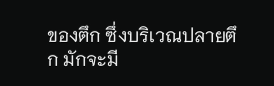ของตึก ซึ่งบริเวณปลายตึก มักจะมี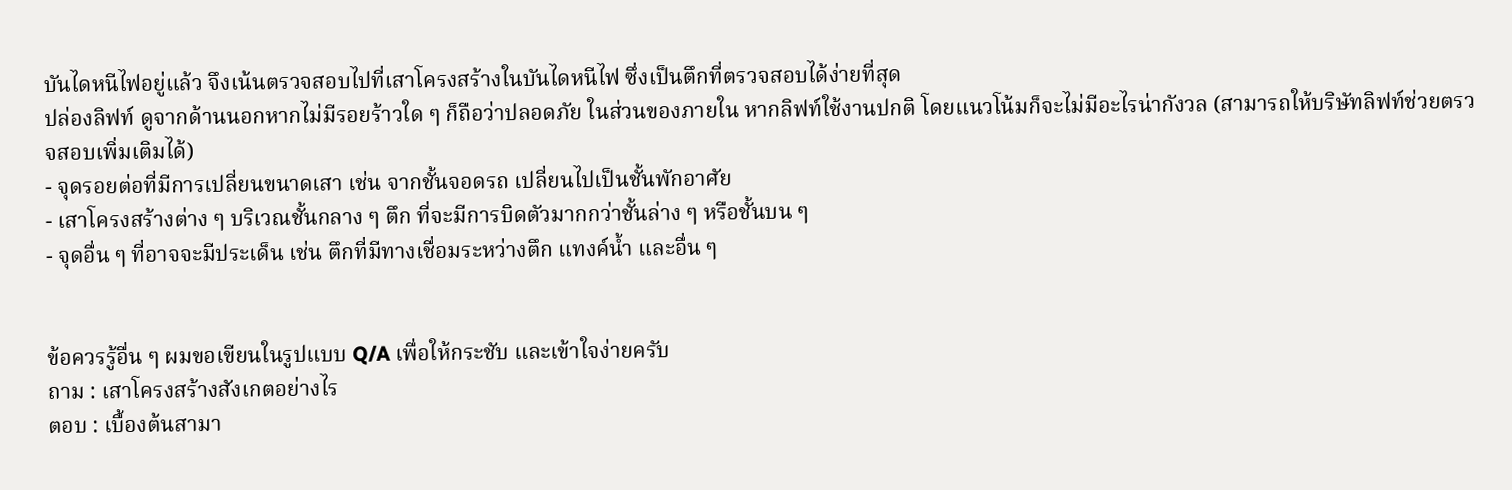บันไดหนีไฟอยู่แล้ว จึงเน้นตรวจสอบไปที่เสาโครงสร้างในบันไดหนีไฟ ซึ่งเป็นตึกที่ตรวจสอบได้ง่ายที่สุด
ปล่องลิฟท์ ดูจากด้านนอกหากไม่มีรอยร้าวใด ๆ ก็ถือว่าปลอดภัย ในส่วนของภายใน หากลิฟท์ใช้งานปกติ โดยแนวโน้มก็จะไม่มีอะไรน่ากังวล (สามารถให้บริษัทลิฟท์ช่วยตรวจสอบเพิ่มเติมได้)
- จุดรอยต่อที่มีการเปลี่ยนขนาดเสา เช่น จากชั้นจอดรถ เปลี่ยนไปเป็นชั้นพักอาศัย
- เสาโครงสร้างต่าง ๆ บริเวณชั้นกลาง ๆ ตึก ที่จะมีการบิดตัวมากกว่าชั้นล่าง ๆ หรือชั้นบน ๆ
- จุดอื่น ๆ ที่อาจจะมีประเด็น เช่น ตึกที่มีทางเชื่อมระหว่างตึก แทงค์น้ำ และอื่น ๆ


ข้อควรรู้อื่น ๆ ผมขอเขียนในรูปแบบ Q/A เพื่อให้กระชับ และเข้าใจง่ายครับ
ถาม : เสาโครงสร้างสังเกตอย่างไร
ตอบ : เบื้องต้นสามา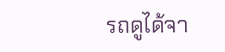รถดูได้จา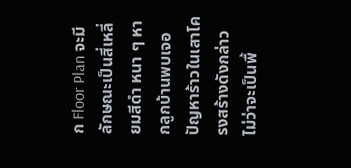ก Floor Plan จะมีลักษณะเป็นสี่เหลี่ยมสีดำ หนา ๆ หากลูกบ้านพบเจอปัญหาร้าวในเสาโครงสร้างดังกล่าว ไม่ว่าจะเป็นพื้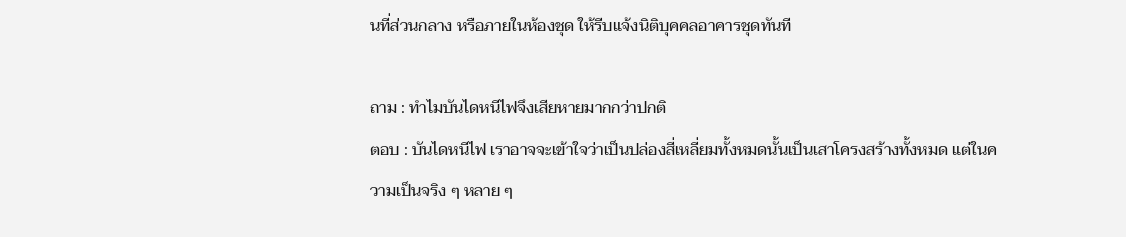นที่ส่วนกลาง หรือภายในห้องชุด ให้รีบแจ้งนิติบุคคลอาคารชุดทันที

ถาม : ทำไมบันไดหนีไฟจึงเสียหายมากกว่าปกติ
ตอบ : บันไดหนีไฟ เราอาจจะเข้าใจว่าเป็นปล่องสี่เหลี่ยมทั้งหมดนั้นเป็นเสาโครงสร้างทั้งหมด แต่ในความเป็นจริง ๆ หลาย ๆ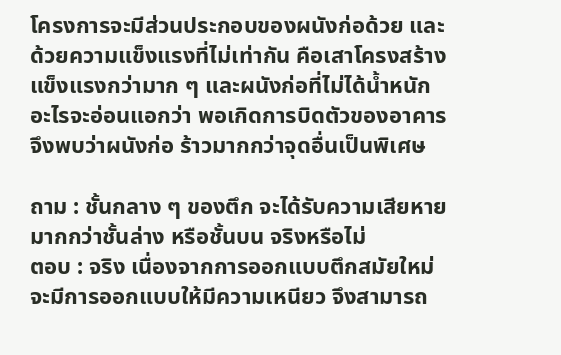โครงการจะมีส่วนประกอบของผนังก่อด้วย และด้วยความแข็งแรงที่ไม่เท่ากัน คือเสาโครงสร้างแข็งแรงกว่ามาก ๆ และผนังก่อที่ไม่ได้น้ำหนักอะไรจะอ่อนแอกว่า พอเกิดการบิดตัวของอาคาร จึงพบว่าผนังก่อ ร้าวมากกว่าจุดอื่นเป็นพิเศษ

ถาม : ชั้นกลาง ๆ ของตึก จะได้รับความเสียหายมากกว่าชั้นล่าง หรือชั้นบน จริงหรือไม่
ตอบ : จริง เนื่องจากการออกแบบตึกสมัยใหม่ จะมีการออกแบบให้มีความเหนียว จึงสามารถ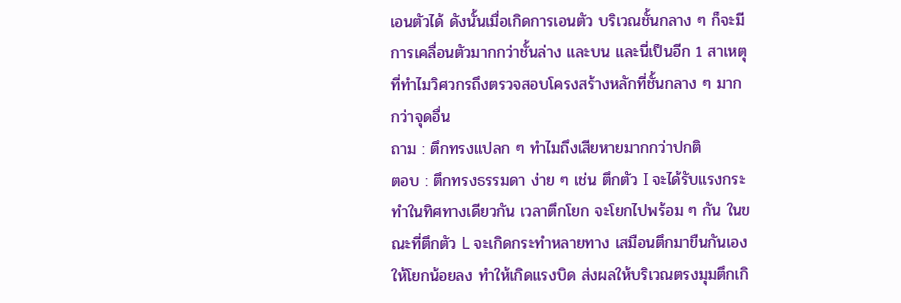เอนตัวได้ ดังนั้นเมื่อเกิดการเอนตัว บริเวณชั้นกลาง ๆ ก็จะมีการเคลื่อนตัวมากกว่าชั้นล่าง และบน และนี่เป็นอีก 1 สาเหตุที่ทำไมวิศวกรถึงตรวจสอบโครงสร้างหลักที่ชั้นกลาง ๆ มากกว่าจุดอื่น
ถาม : ตึกทรงแปลก ๆ ทำไมถึงเสียหายมากกว่าปกติ
ตอบ : ตึกทรงธรรมดา ง่าย ๆ เช่น ตึกตัว I จะได้รับแรงกระทำในทิศทางเดียวกัน เวลาตึกโยก จะโยกไปพร้อม ๆ กัน ในขณะที่ตึกตัว L จะเกิดกระทำหลายทาง เสมือนตึกมาขืนกันเองให้โยกน้อยลง ทำให้เกิดแรงบิด ส่งผลให้บริเวณตรงมุมตึกเกิ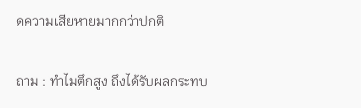ดความเสียหายมากกว่าปกติ

ถาม : ทำไมตึกสูง ถึงได้รับผลกระทบ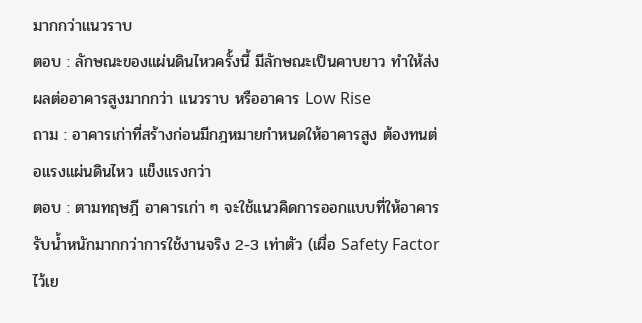มากกว่าแนวราบ
ตอบ : ลักษณะของแผ่นดินไหวครั้งนี้ มีลักษณะเป็นคาบยาว ทำให้ส่งผลต่ออาคารสูงมากกว่า แนวราบ หรืออาคาร Low Rise
ถาม : อาคารเก่าที่สร้างก่อนมีกฎหมายกำหนดให้อาคารสูง ต้องทนต่อแรงแผ่นดินไหว แข็งแรงกว่า
ตอบ : ตามทฤษฎี อาคารเก่า ๆ จะใช้แนวคิดการออกแบบที่ให้อาคารรับน้ำหนักมากกว่าการใช้งานจริง 2-3 เท่าตัว (เผื่อ Safety Factor ไว้เย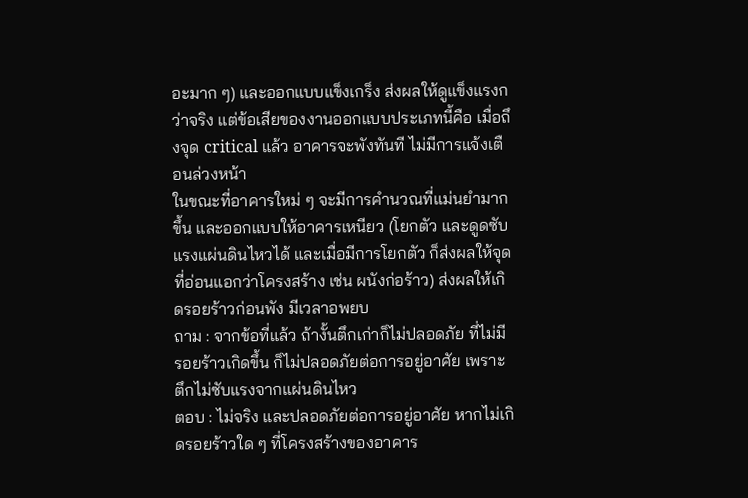อะมาก ๆ) และออกแบบแข็งเกร็ง ส่งผลให้ดูแข็งแรงกว่าจริง แต่ข้อเสียของงานออกแบบประเภทนี้คือ เมื่อถึงจุด critical แล้ว อาคารจะพังทันที ไม่มีการแจ้งเตือนล่วงหน้า
ในขณะที่อาคารใหม่ ๆ จะมีการคำนวณที่แม่นยำมากขึ้น และออกแบบให้อาคารเหนียว (โยกตัว และดูดซับแรงแผ่นดินไหวได้ และเมื่อมีการโยกตัว ก็ส่งผลให้จุดที่อ่อนแอกว่าโครงสร้าง เช่น ผนังก่อร้าว) ส่งผลให้เกิดรอยร้าวก่อนพัง มีเวลาอพยบ
ถาม : จากข้อที่แล้ว ถ้างั้นตึกเก่าก็ไม่ปลอดภัย ที่ไม่มีรอยร้าวเกิดขึ้น ก็ไม่ปลอดภัยต่อการอยู่อาศัย เพราะตึกไม่ซับแรงจากแผ่นดินไหว
ตอบ : ไม่จริง และปลอดภัยต่อการอยู่อาศัย หากไม่เกิดรอยร้าวใด ๆ ที่โครงสร้างของอาคาร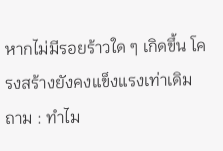หากไม่มีรอยร้าวใด ๆ เกิดขึ้น โครงสร้างยังคงแข็งแรงเท่าเดิม
ถาม : ทำไม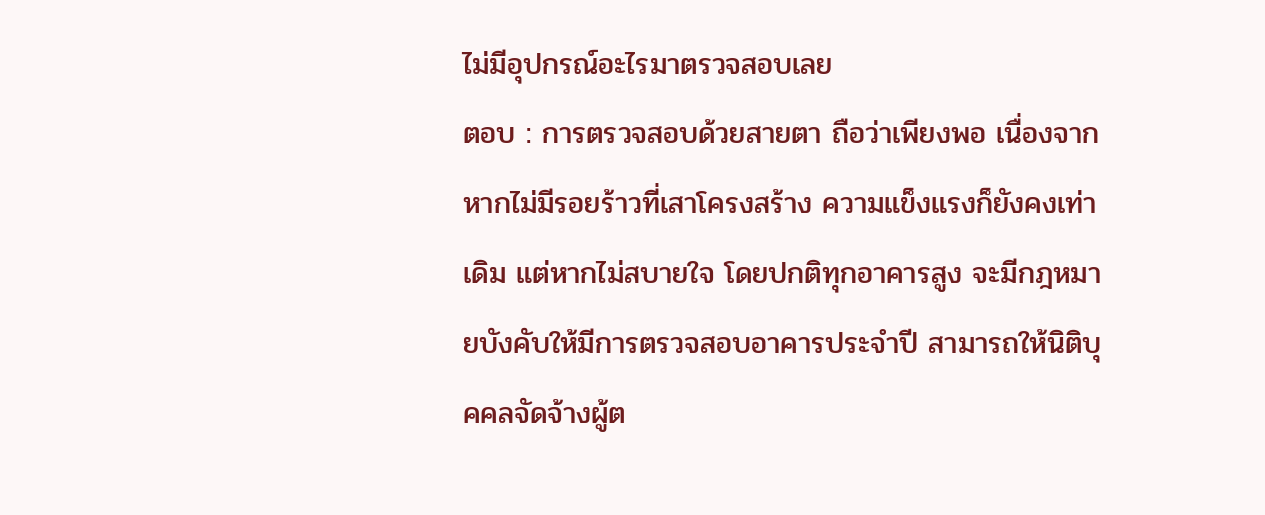ไม่มีอุปกรณ์อะไรมาตรวจสอบเลย
ตอบ : การตรวจสอบด้วยสายตา ถือว่าเพียงพอ เนื่องจากหากไม่มีรอยร้าวที่เสาโครงสร้าง ความแข็งแรงก็ยังคงเท่าเดิม แต่หากไม่สบายใจ โดยปกติทุกอาคารสูง จะมีกฎหมายบังคับให้มีการตรวจสอบอาคารประจำปี สามารถให้นิติบุคคลจัดจ้างผู้ต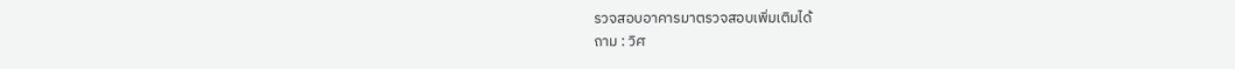รวจสอบอาคารมาตรวจสอบเพิ่มเติมได้
ถาม : วิศ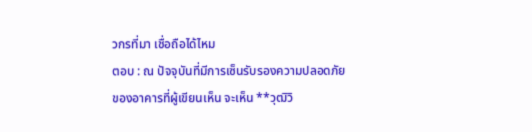วกรที่มา เชื่อถือได้ไหม
ตอบ : ณ ปัจจุบันที่มีการเซ็นรับรองความปลอดภัยของอาคารที่ผู้เขียนเห็น จะเห็น **วุฒิวิ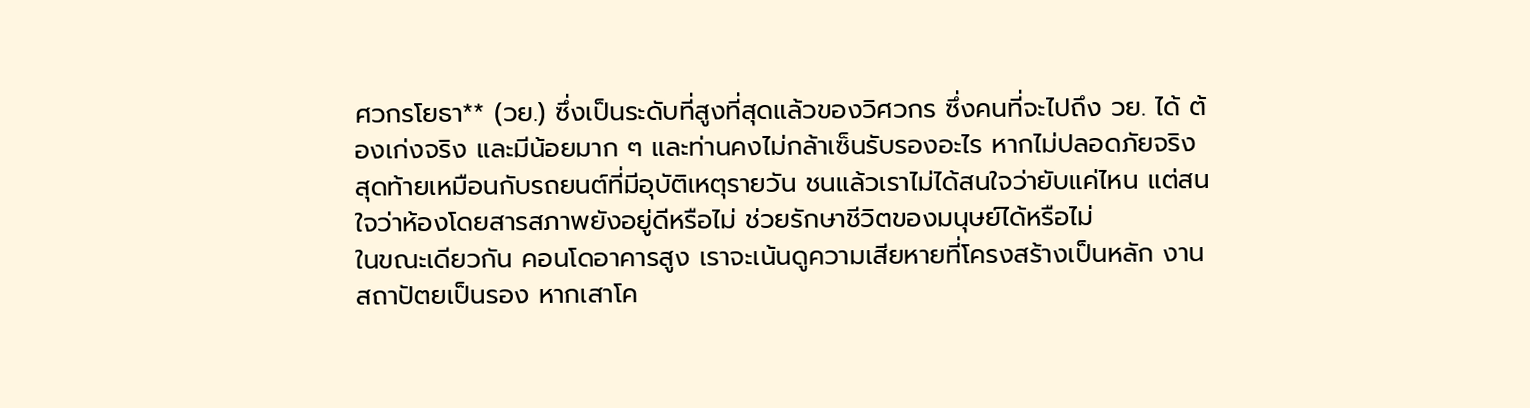ศวกรโยธา** (วย.) ซึ่งเป็นระดับที่สูงที่สุดแล้วของวิศวกร ซึ่งคนที่จะไปถึง วย. ได้ ต้องเก่งจริง และมีน้อยมาก ๆ และท่านคงไม่กล้าเซ็นรับรองอะไร หากไม่ปลอดภัยจริง
สุดท้ายเหมือนกับรถยนต์ที่มีอุบัติเหตุรายวัน ชนแล้วเราไม่ได้สนใจว่ายับแค่ไหน แต่สนใจว่าห้องโดยสารสภาพยังอยู่ดีหรือไม่ ช่วยรักษาชีวิตของมนุษย์ได้หรือไม่
ในขณะเดียวกัน คอนโดอาคารสูง เราจะเน้นดูความเสียหายที่โครงสร้างเป็นหลัก งานสถาปัตยเป็นรอง หากเสาโค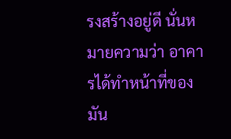รงสร้างอยู่ดี นั่นหมายความว่า อาคารได้ทำหน้าที่ของมัน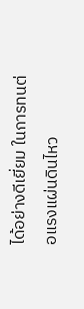ได้อย่างดีเยี่ยม ในการทนต่อแรงแผ่นดินไหว